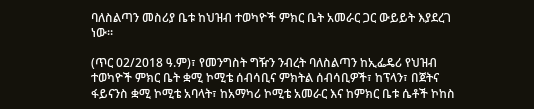ባለስልጣን መስሪያ ቤቱ ከህዝብ ተወካዮች ምክር ቤት አመራር ጋር ውይይት እያደረገ ነው።

(ጥር 02/2018 ዓ.ም)፣ የመንግስት ግዥን ንብረት ባለስልጣን ከኢፌዴሪ የህዝብ ተወካዮች ምክር ቤት ቋሚ ኮሚቴ ሰብሳቢና ምክትል ሰብሳቢዎች፣ ከፕላን፣ በጀትና ፋይናንስ ቋሚ ኮሚቴ አባላት፣ ከአማካሪ ኮሚቴ አመራር እና ከምክር ቤቱ ሴቶች ኮከስ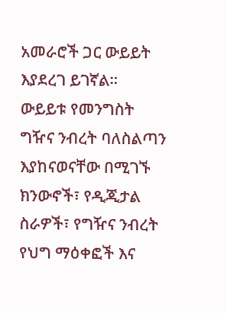አመራሮች ጋር ውይይት እያደረገ ይገኛል።
ውይይቱ የመንግስት ግዥና ንብረት ባለስልጣን እያከናወናቸው በሚገኙ ክንውኖች፣ የዲጂታል ስራዎች፣ የግዥና ንብረት የህግ ማዕቀፎች እና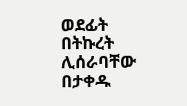ወደፊት በትኩረት ሊሰራባቸው በታቀዱ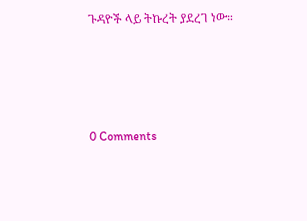ጉዳዮች ላይ ትኩረት ያደረገ ነው።




0 Comments